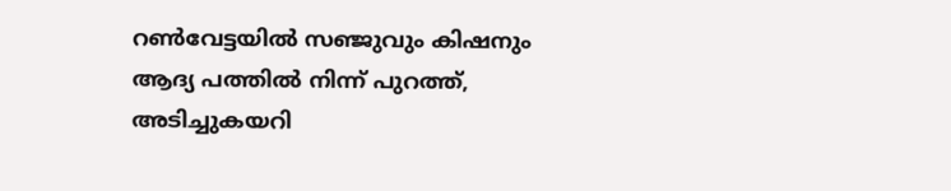റണ്‍വേട്ടയില്‍ സഞ്ജുവും കിഷനും ആദ്യ പത്തില്‍ നിന്ന് പുറത്ത്, അടിച്ചുകയറി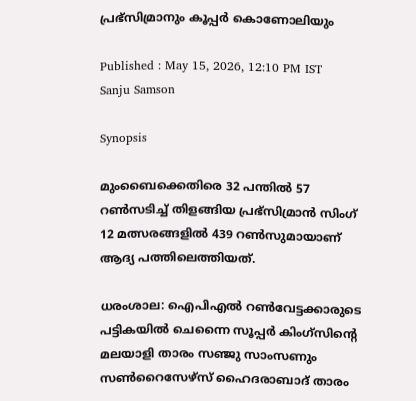പ്രഭ്‌സിമ്രാനും കൂപ്പര്‍ കൊണോലിയും

Published : May 15, 2026, 12:10 PM IST
Sanju Samson

Synopsis

മുംബൈക്കെതിരെ 32 പന്തില്‍ 57 റണ്‍സടിച്ച് തിളങ്ങിയ പ്രഭ്‌സിമ്രാന്‍ സിംഗ് 12 മത്സരങ്ങളില്‍ 439 റണ്‍സുമായാണ് ആദ്യ പത്തിലെത്തിയത്.

ധരംശാല: ഐപിഎൽ റണ്‍വേട്ടക്കാരുടെ പട്ടികയില്‍ ചെന്നൈ സൂപ്പര്‍ കിംഗ്സിന്‍റെ മലയാളി താരം സഞ്ജു സാംസണും സണ്‍റൈസേഴ്സ് ഹൈദരാബാദ് താരം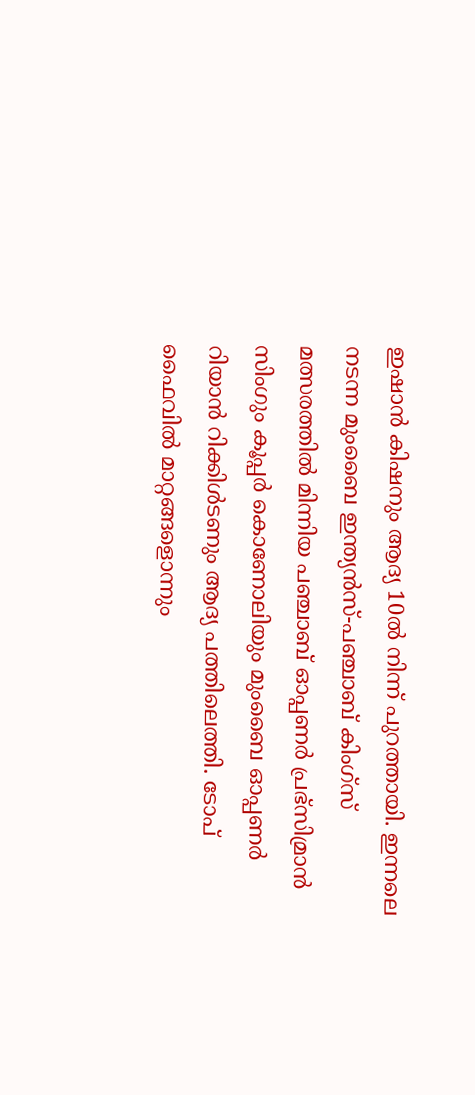ഇഷാന്‍ കിഷനും ആദ്യ 10ല്‍ നിന്ന് പുറത്തായി. ഇന്നലെ നടന്ന മുംബൈ ഇന്ത്യൻസ്-പഞ്ചാബ് കിംഗ്സ് മത്സരത്തില്‍ മിന്നിയ പഞ്ചാബ് ഓപ്പണര്‍ പ്രഭ്‌സിമ്രാന്‍ സിംഗും കൂപ്പര്‍ കൊണോലിയും മുംബൈ ഓപ്പണര്‍ റിയാൻ റിക്കിള്‍ടണും ആദ്യ പത്തിലെത്തി. ടോപ് ഫൈവില്‍ മാറ്റങ്ങളൊന്നും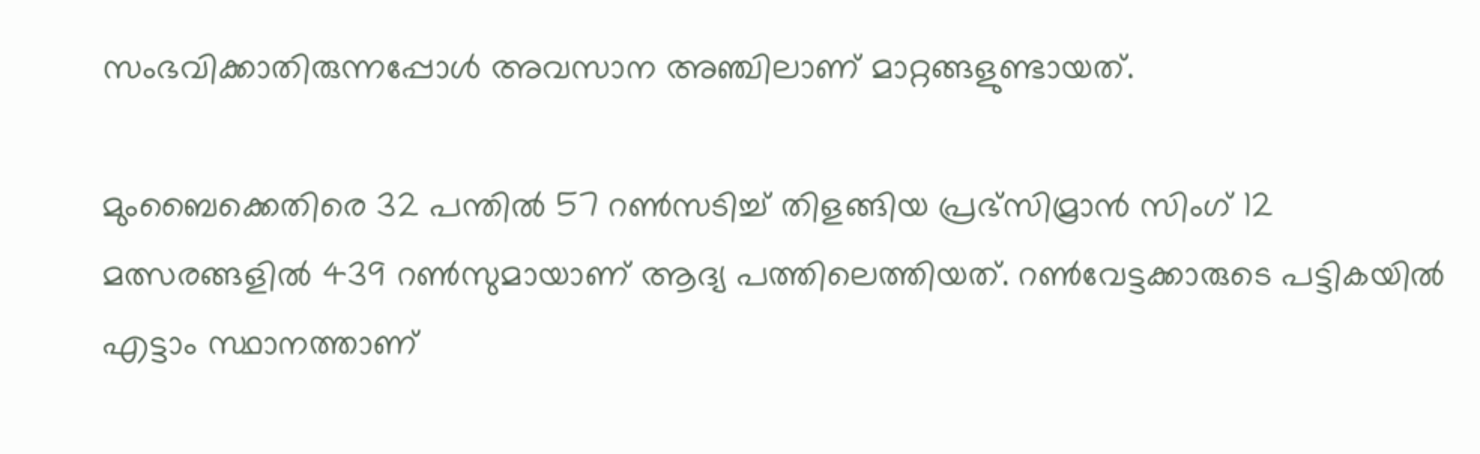സംഭവിക്കാതിരുന്നപ്പോള്‍ അവസാന അഞ്ചിലാണ് മാറ്റങ്ങളുണ്ടായത്.

മുംബൈക്കെതിരെ 32 പന്തില്‍ 57 റണ്‍സടിച്ച് തിളങ്ങിയ പ്രഭ്‌സിമ്രാന്‍ സിംഗ് 12 മത്സരങ്ങളില്‍ 439 റണ്‍സുമായാണ് ആദ്യ പത്തിലെത്തിയത്. റണ്‍വേട്ടക്കാരുടെ പട്ടികയില്‍ എട്ടാം സ്ഥാനത്താണ്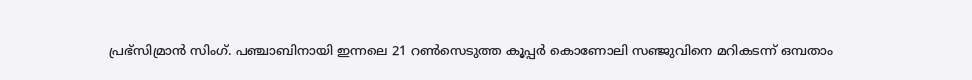പ്രഭ്‌സിമ്രാന്‍ സിംഗ്. പഞ്ചാബിനായി ഇന്നലെ 21 റണ്‍സെടുത്ത കൂപ്പര്‍ കൊണോലി സഞ്ജുവിനെ മറികടന്ന് ഒമ്പതാം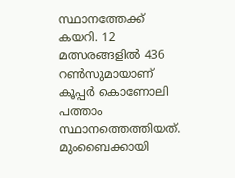സ്ഥാനത്തേക്ക് കയറി. 12 മത്സരങ്ങളില്‍ 436 റണ്‍സുമായാണ് കൂപ്പര്‍ കൊണോലി പത്താം സ്ഥാനത്തെത്തിയത്. മുംബൈക്കായി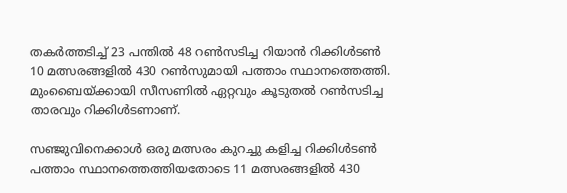തകര്‍ത്തടിച്ച് 23 പന്തില്‍ 48 റണ്‍സടിച്ച റിയാന്‍ റിക്കിള്‍ടൺ 10 മത്സരങ്ങളില്‍ 430 റണ്‍സുമായി പത്താം സ്ഥാനത്തെത്തി. മുംബൈയ്ക്കായി സീസണില്‍ ഏറ്റവും കൂടുതല്‍ റണ്‍സടിച്ച താരവും റിക്കിള്‍ടണാണ്.

സഞ്ജുവിനെക്കാള്‍ ഒരു മത്സരം കുറച്ചു കളിച്ച റിക്കിള്‍ടണ്‍ പത്താം സ്ഥാനത്തെത്തിയതോടെ 11 മത്സരങ്ങളില്‍ 430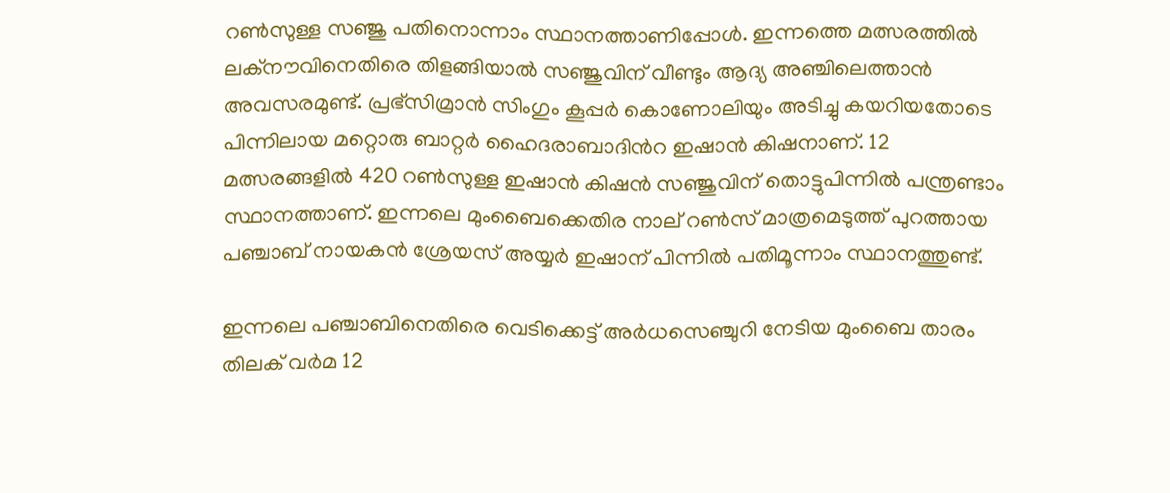റണ്‍സുള്ള സഞ്ജു പതിനൊന്നാം സ്ഥാനത്താണിപ്പോള്‍. ഇന്നത്തെ മത്സരത്തില്‍ ലക്നൗവിനെതിരെ തിളങ്ങിയാൽ സഞ്ജുവിന് വീണ്ടും ആദ്യ അഞ്ചിലെത്താൻ അവസരമുണ്ട്. പ്രഭ്‌സിമ്രാന്‍ സിംഗും കൂപ്പര്‍ കൊണോലിയും അടിച്ചു കയറിയതോടെ പിന്നിലായ മറ്റൊരു ബാറ്റര്‍ ഹൈദരാബാദിന്‍റ ഇഷാന്‍ കിഷനാണ്. 12 മത്സരങ്ങളില്‍ 420 റണ്‍സുള്ള ഇഷാന്‍ കിഷന്‍ സഞ്ജുവിന് തൊട്ടുപിന്നില്‍ പന്ത്രണ്ടാം സ്ഥാനത്താണ്. ഇന്നലെ മുംബൈക്കെതിര നാല് റണ്‍സ് മാത്രമെടുത്ത് പുറത്തായ പഞ്ചാബ് നായകന്‍ ശ്രേയസ് അയ്യര്‍ ഇഷാന് പിന്നില്‍ പതിമൂന്നാം സ്ഥാനത്തുണ്ട്.

ഇന്നലെ പഞ്ചാബിനെതിരെ വെടിക്കെട്ട് അര്‍ധസെഞ്ചുറി നേടിയ മുംബൈ താരം തിലക് വര്‍മ 12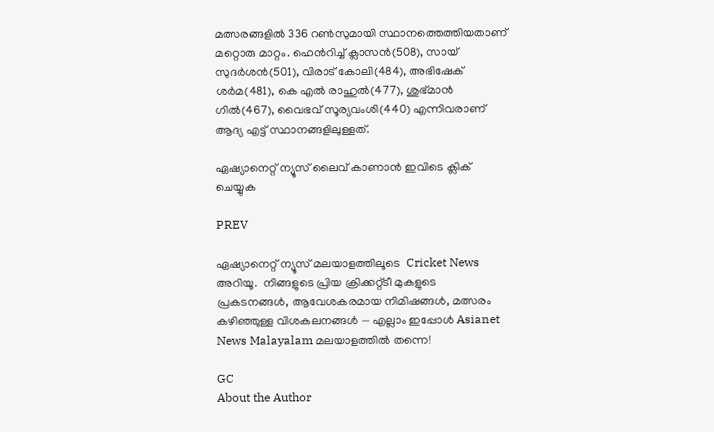മത്സരങ്ങളില്‍ 336 റണ്‍സുമായി സ്ഥാനത്തെത്തിയതാണ് മറ്റൊരു മാറ്റം. ഹെന്‍റിച്ച് ക്ലാസൻ(508), സായ് സുദര്‍ശന്‍(501), വിരാട് കോലി(484), അഭിഷേക് ശര്‍മ(481), കെ എല്‍ രാഹുല്‍(477), ശുഭ്മാന്‍ ഗില്‍(467), വൈഭവ് സൂര്യവംശി(440) എന്നിവരാണ് ആദ്യ എട്ട് സ്ഥാനങ്ങളിലുള്ളത്.

ഏഷ്യാനെറ്റ് ന്യൂസ് ലൈവ് കാണാന്‍ ഇവിടെ ക്ലിക് ചെയ്യുക

PREV

ഏഷ്യാനെറ്റ് ന്യൂസ് മലയാളത്തിലൂടെ  Cricket News അറിയൂ.  നിങ്ങളുടെ പ്രിയ ക്രിക്കറ്റ്ടീ മുകളുടെ പ്രകടനങ്ങൾ, ആവേശകരമായ നിമിഷങ്ങൾ, മത്സരം കഴിഞ്ഞുള്ള വിശകലനങ്ങൾ — എല്ലാം ഇപ്പോൾ Asianet News Malayalam മലയാളത്തിൽ തന്നെ!

GC
About the Author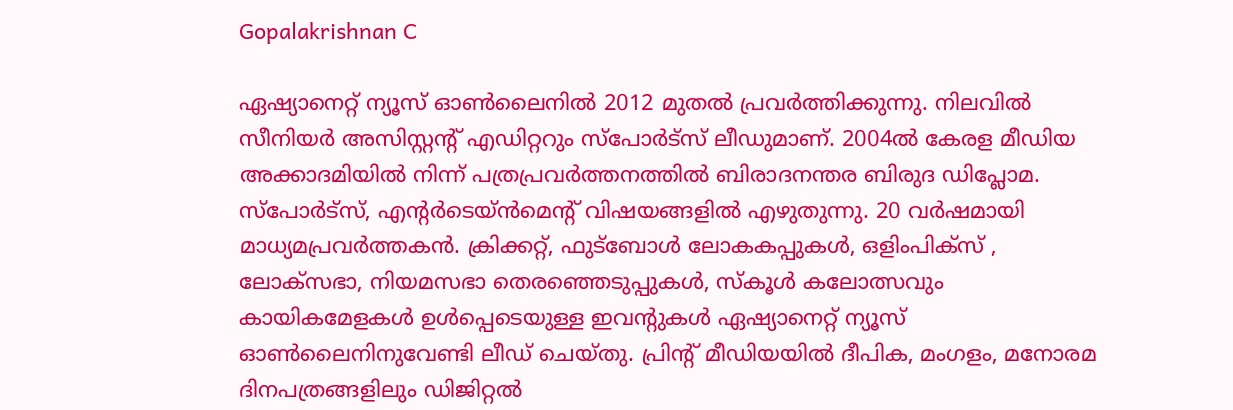Gopalakrishnan C

ഏഷ്യാനെറ്റ് ന്യൂസ് ഓണ്‍ലൈനില്‍ 2012 മുതല്‍ പ്രവര്‍ത്തിക്കുന്നു. നിലവില്‍ സീനിയര്‍ അസിസ്റ്റന്‍റ് എഡിറ്ററും സ്പോർട്സ് ലീഡുമാണ്. 2004ൽ കേരള മീഡിയ അക്കാദമിയില്‍ നിന്ന് പത്രപ്രവര്‍ത്തനത്തില്‍ ബിരാദനന്തര ബിരുദ ഡിപ്ലോമ. സ്പോര്‍ട്സ്, എന്‍റര്‍ടെയ്ൻമെന്‍റ് വിഷയങ്ങളില്‍ എഴുതുന്നു. 20 വര്‍ഷമായി മാധ്യമപ്രവര്‍ത്തകൻ. ക്രിക്കറ്റ്, ഫുട്ബോള്‍ ലോകകപ്പുകൾ, ഒളിംപിക്സ് , ലോക്സഭാ, നിയമസഭാ തെരഞ്ഞെടുപ്പുകള്‍, സ്കൂള്‍ കലോത്സവും കായികമേളകള്‍ ഉള്‍പ്പെടെയുള്ള ഇവന്‍റുകള്‍ ഏഷ്യാനെറ്റ് ന്യൂസ് ഓണ്‍ലൈനിനുവേണ്ടി ലീഡ് ചെയ്തു. പ്രിന്‍റ് മീഡിയയില്‍ ദീപിക, മംഗളം, മനോരമ ദിനപത്രങ്ങളിലും ഡിജിറ്റൽ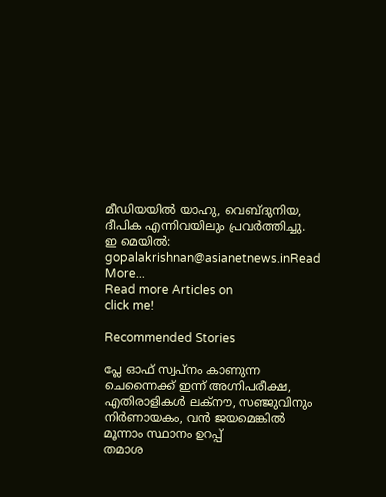മീഡിയയില്‍ യാഹു, വെബ്ദുനിയ, ദീപിക എന്നിവയിലും പ്രവര്‍ത്തിച്ചു. ഇ മെയില്‍: gopalakrishnan@asianetnews.inRead More...
Read more Articles on
click me!

Recommended Stories

പ്ലേ ഓഫ് സ്വപ്നം കാണുന്ന ചെന്നൈക്ക് ഇന്ന് അഗ്നിപരീക്ഷ, എതിരാളികള്‍ ലക്നൗ, സഞ്ജുവിനും നിര്‍ണായകം, വന്‍ ജയമെങ്കില്‍ മൂന്നാം സ്ഥാനം ഉറപ്പ്
തമാശ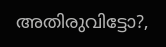അതിരുവിട്ടോ?,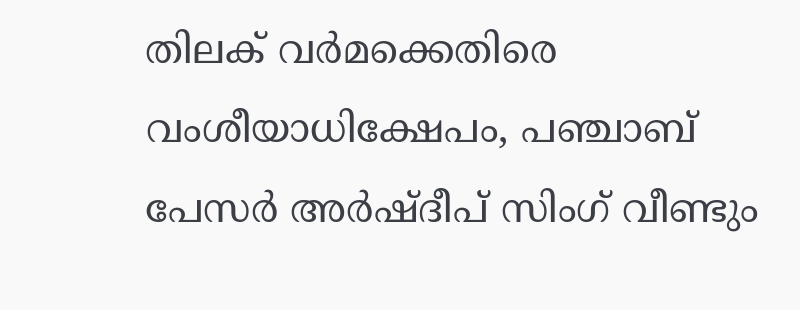തിലക് വര്‍മക്കെതിരെ വംശീയാധിക്ഷേപം, പഞ്ചാബ് പേസര്‍ അര്‍ഷ്ദീപ് സിംഗ് വീണ്ടും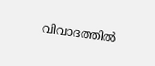വിവാദത്തില്‍